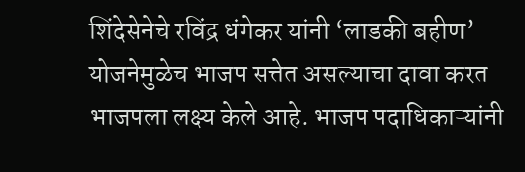शिंदेसेनेचे रविंद्र धंगेकर यांनी ‘लाडकी बहीण’ योजनेमुळेच भाजप सत्तेत असल्याचा दावा करत भाजपला लक्ष्य केले आहे. भाजप पदाधिकाऱ्यांनी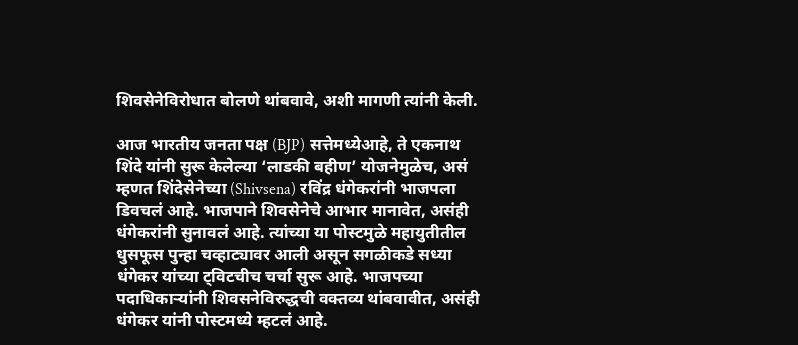शिवसेनेविरोधात बोलणे थांबवावे, अशी मागणी त्यांनी केली.

आज भारतीय जनता पक्ष (BJP) सत्तेमध्येआहे, ते एकनाथ शिंदे यांनी सुरू केलेल्या ‘लाडकी बहीण’ योजनेमुळेच, असं म्हणत शिंदेसेनेच्या (Shivsena) रविंद्र धंगेकरांनी भाजपला डिवचलं आहे. भाजपाने शिवसेनेचे आभार मानावेत, असंही धंगेकरांनी सुनावलं आहे. त्यांच्या या पोस्टमुळे महायुतीतील धुसफूस पुन्हा चव्हाट्यावर आली असून सगळीकडे सध्या धंगेकर यांच्या ट्विटचीच चर्चा सुरू आहे. भाजपच्या पदाधिकाऱ्यांनी शिवसनेविरुद्धची वक्तव्य थांबवावीत, असंही धंगेकर यांनी पोस्टमध्ये म्हटलं आहे.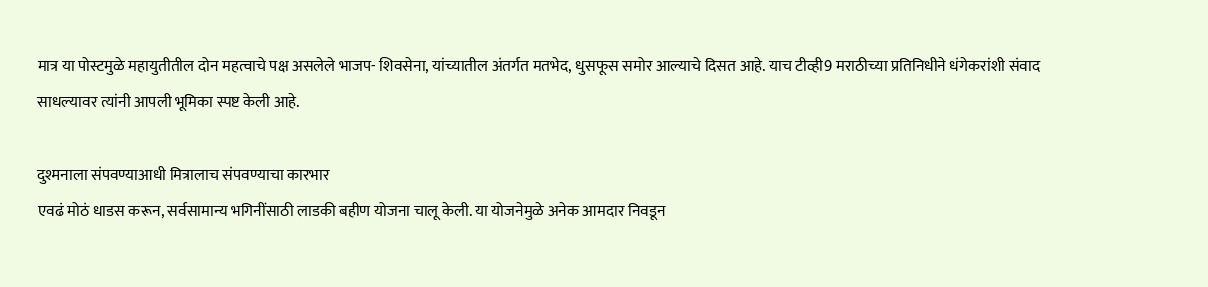मात्र या पोस्टमुळे महायुतीतील दोन महत्वाचे पक्ष असलेले भाजप- शिवसेना, यांच्यातील अंतर्गत मतभेद, धुसफूस समोर आल्याचे दिसत आहे. याच टीव्ही9 मराठीच्या प्रतिनिधीने धंगेकरांशी संवाद साधल्यावर त्यांनी आपली भूमिका स्पष्ट केली आहे.

दुश्मनाला संपवण्याआधी मित्रालाच संपवण्याचा कारभार
एवढं मोठं धाडस करून, सर्वसामान्य भगिनींसाठी लाडकी बहीण योजना चालू केली. या योजनेमुळे अनेक आमदार निवडून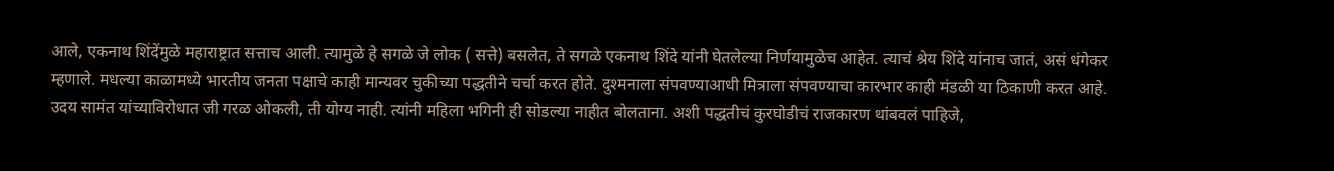आले, एकनाथ शिंदेंमुळे महाराष्ट्रात सत्ताच आली. त्यामुळे हे सगळे जे लोक ( सत्ते) बसलेत, ते सगळे एकनाथ शिंदे यांनी घेतलेल्या निर्णयामुळेच आहेत. त्याचं श्रेय शिंदे यांनाच जातं, असं धंगेकर म्हणाले. मधल्या काळामध्ये भारतीय जनता पक्षाचे काही मान्यवर चुकीच्या पद्धतीने चर्चा करत होते. दुश्मनाला संपवण्याआधी मित्राला संपवण्याचा कारभार काही मंडळी या ठिकाणी करत आहे. उदय सामंत यांच्याविरोधात जी गरळ ओकली, ती योग्य नाही. त्यांनी महिला भगिनी ही सोडल्या नाहीत बोलताना. अशी पद्धतीचं कुरघोडीचं राजकारण थांबवलं पाहिजे,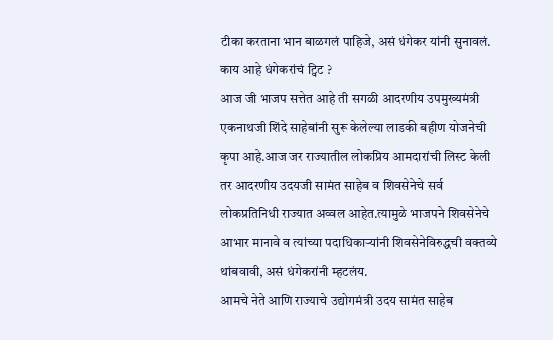टीका करताना भान बाळगलं पाहिजे, असं धंगेकर यांनी सुनावलं.
काय आहे धंगेकरांचं ट्विट ?
आज जी भाजप सत्तेत आहे ती सगळी आदरणीय उपमुख्यमंत्री एकनाथजी शिंदे साहेबांनी सुरू केलेल्या लाडकी बहीण योजनेची कृपा आहे.आज जर राज्यातील लोकप्रिय आमदारांची लिस्ट केली तर आदरणीय उदयजी सामंत साहेब व शिवसेनेचे सर्व लोकप्रतिनिधी राज्यात अव्वल आहेत.त्यामुळे भाजपने शिवसेनेचे आभार मानावे व त्यांच्या पदाधिकाऱ्यांनी शिवसेनेविरुद्धची वक्तव्ये थांबवावी, असं धंगेकरांनी म्हटलंय.
आमचे नेते आणि राज्याचे उद्योगमंत्री उदय सामंत साहेब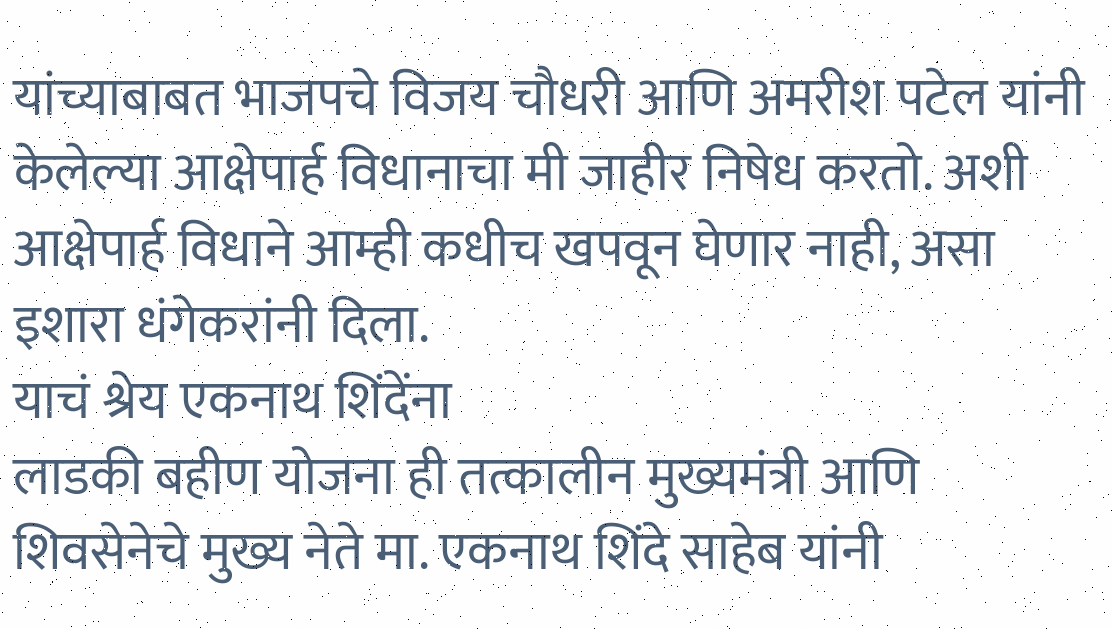यांच्याबाबत भाजपचे विजय चौधरी आणि अमरीश पटेल यांनी केलेल्या आक्षेपार्ह विधानाचा मी जाहीर निषेध करतो. अशी आक्षेपार्ह विधाने आम्ही कधीच खपवून घेणार नाही, असा इशारा धंगेकरांनी दिला.
याचं श्रेय एकनाथ शिंदेंना
लाडकी बहीण योजना ही तत्कालीन मुख्यमंत्री आणि शिवसेनेचे मुख्य नेते मा. एकनाथ शिंदे साहेब यांनी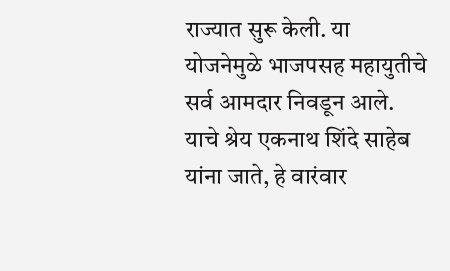राज्यात सुरू केली. या योजनेमुळे भाजपसह महायुतीचे सर्व आमदार निवडून आले. याचे श्रेय एकनाथ शिंदे साहेब यांना जाते, हे वारंवार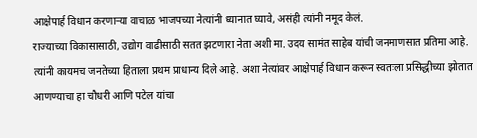आक्षेपार्ह विधान करणाऱ्या वाचाळ भाजपच्या नेत्यांनी ध्यानात घ्यावे, असंही त्यांनी नमूद केलं.
राज्याच्या विकासासाठी, उद्योग वाढीसाठी सतत झटणारा नेता अशी मा. उदय सामंत साहेब यांची जनमाणसात प्रतिमा आहे. त्यांनी कायमच जनतेच्या हिताला प्रथम प्राधान्य दिले आहे. अशा नेत्यांवर आक्षेपार्ह विधान करून स्वतःला प्रसिद्धीच्या झोतात आणण्याचा हा चौधरी आणि पटेल यांचा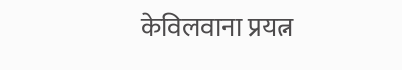केविलवाना प्रयत्न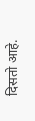दिसतो आहे.